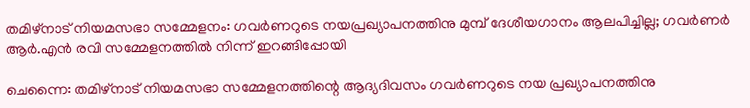തമിഴ്‌നാട് നിയമസഭാ സമ്മേളനം: ഗവര്‍ണറുടെ നയപ്രഖ്യാപനത്തിനു മുമ്പ് ദേശീയഗാനം ആലപിച്ചില്ല; ഗവര്‍ണര്‍ ആര്‍.എന്‍ രവി സമ്മേളനത്തില്‍ നിന്ന് ഇറങ്ങിപ്പോയി

ചെന്നൈ: തമിഴ്‌നാട് നിയമസഭാ സമ്മേളനത്തിന്റെ ആദ്യദിവസം ഗവര്‍ണറുടെ നയ പ്രഖ്യാപനത്തിനു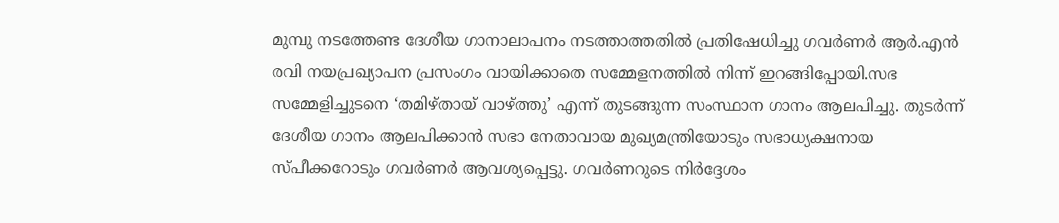മുമ്പു നടത്തേണ്ട ദേശീയ ഗാനാലാപനം നടത്താത്തതില്‍ പ്രതിഷേധിച്ചു ഗവര്‍ണര്‍ ആര്‍.എന്‍ രവി നയപ്രഖ്യാപന പ്രസംഗം വായിക്കാതെ സമ്മേളനത്തില്‍ നിന്ന് ഇറങ്ങിപ്പോയി.സഭ സമ്മേളിച്ചുടനെ ‘തമിഴ്തായ് വാഴ്ത്തു’ എന്ന് തുടങ്ങുന്ന സംസ്ഥാന ഗാനം ആലപിച്ചു. തുടര്‍ന്ന് ദേശീയ ഗാനം ആലപിക്കാന്‍ സഭാ നേതാവായ മുഖ്യമന്ത്രിയോടും സഭാധ്യക്ഷനായ സ്പീക്കറോടും ഗവര്‍ണര്‍ ആവശ്യപ്പെട്ടു. ഗവര്‍ണറുടെ നിര്‍ദ്ദേശം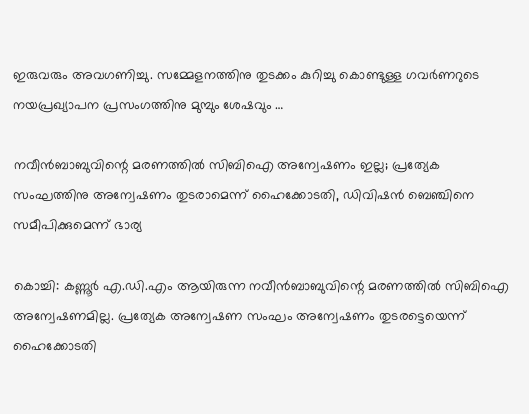ഇരുവരും അവഗണിച്ചു. സമ്മേളനത്തിനു തുടക്കം കുറിച്ചു കൊണ്ടുള്ള ഗവര്‍ണറുടെ നയപ്രഖ്യാപന പ്രസംഗത്തിനു മുമ്പും ശേഷവും …

നവീന്‍ബാബുവിന്റെ മരണത്തില്‍ സിബിഐ അന്വേഷണം ഇല്ല; പ്രത്യേക സംഘത്തിനു അന്വേഷണം തുടരാമെന്ന് ഹൈക്കോടതി, ഡിവിഷന്‍ ബെഞ്ചിനെ സമീപിക്കുമെന്ന് ഭാര്യ

കൊച്ചി: കണ്ണൂര്‍ എ.ഡി.എം ആയിരുന്ന നവീന്‍ബാബുവിന്റെ മരണത്തില്‍ സിബിഐ അന്വേഷണമില്ല. പ്രത്യേക അന്വേഷണ സംഘം അന്വേഷണം തുടരട്ടെയെന്ന് ഹൈക്കോടതി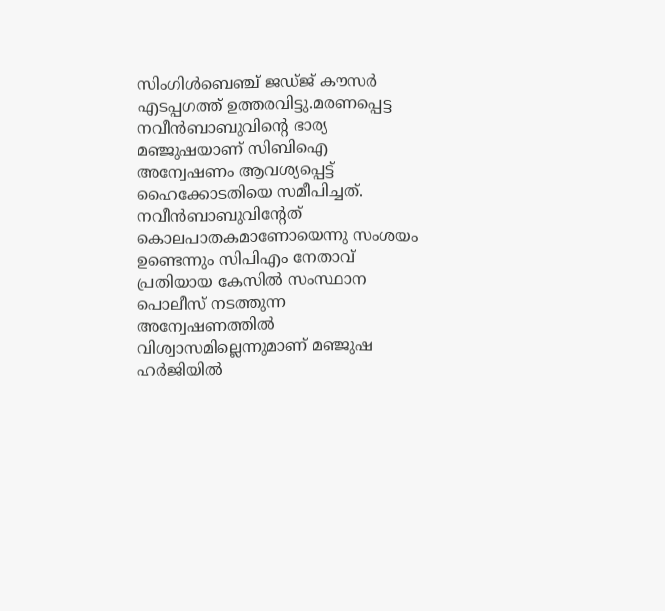സിംഗിള്‍ബെഞ്ച് ജഡ്ജ് കൗസര്‍ എടപ്പഗത്ത് ഉത്തരവിട്ടു.മരണപ്പെട്ട നവീന്‍ബാബുവിന്റെ ഭാര്യ മഞ്ജുഷയാണ് സിബിഐ അന്വേഷണം ആവശ്യപ്പെട്ട് ഹൈക്കോടതിയെ സമീപിച്ചത്. നവീന്‍ബാബുവിന്റേത് കൊലപാതകമാണോയെന്നു സംശയം ഉണ്ടെന്നും സിപിഎം നേതാവ് പ്രതിയായ കേസില്‍ സംസ്ഥാന പൊലീസ് നടത്തുന്ന അന്വേഷണത്തില്‍ വിശ്വാസമില്ലെന്നുമാണ് മഞ്ജുഷ ഹര്‍ജിയില്‍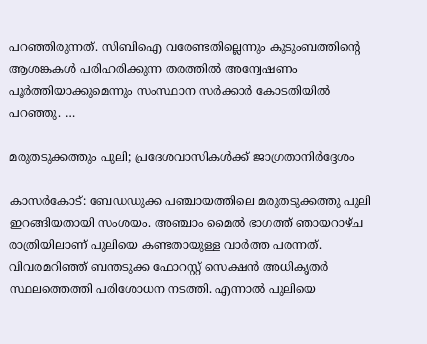പറഞ്ഞിരുന്നത്. സിബിഐ വരേണ്ടതില്ലെന്നും കുടുംബത്തിന്റെ ആശങ്കകള്‍ പരിഹരിക്കുന്ന തരത്തില്‍ അന്വേഷണം പൂര്‍ത്തിയാക്കുമെന്നും സംസ്ഥാന സര്‍ക്കാര്‍ കോടതിയില്‍ പറഞ്ഞു. …

മരുതടുക്കത്തും പുലി; പ്രദേശവാസികള്‍ക്ക് ജാഗ്രതാനിര്‍ദ്ദേശം

കാസര്‍കോട്: ബേഡഡുക്ക പഞ്ചായത്തിലെ മരുതടുക്കത്തു പുലി ഇറങ്ങിയതായി സംശയം. അഞ്ചാം മൈല്‍ ഭാഗത്ത് ഞായറാഴ്ച രാത്രിയിലാണ് പുലിയെ കണ്ടതായുള്ള വാര്‍ത്ത പരന്നത്. വിവരമറിഞ്ഞ് ബന്തടുക്ക ഫോറസ്റ്റ് സെക്ഷന്‍ അധികൃതര്‍ സ്ഥലത്തെത്തി പരിശോധന നടത്തി. എന്നാല്‍ പുലിയെ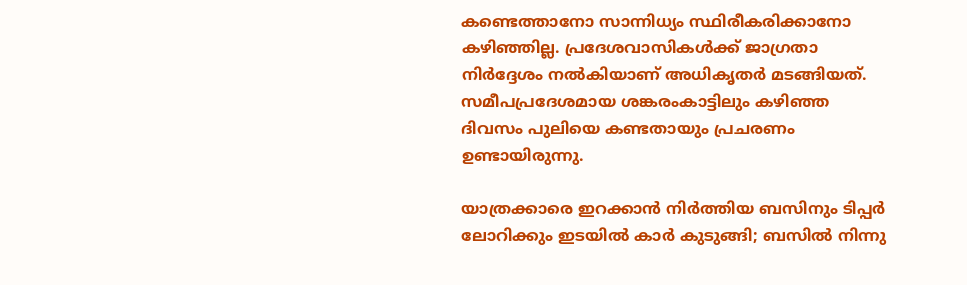കണ്ടെത്താനോ സാന്നിധ്യം സ്ഥിരീകരിക്കാനോ കഴിഞ്ഞില്ല. പ്രദേശവാസികള്‍ക്ക് ജാഗ്രതാ നിര്‍ദ്ദേശം നല്‍കിയാണ് അധികൃതര്‍ മടങ്ങിയത്. സമീപപ്രദേശമായ ശങ്കരംകാട്ടിലും കഴിഞ്ഞ ദിവസം പുലിയെ കണ്ടതായും പ്രചരണം ഉണ്ടായിരുന്നു.

യാത്രക്കാരെ ഇറക്കാന്‍ നിര്‍ത്തിയ ബസിനും ടിപ്പര്‍ ലോറിക്കും ഇടയില്‍ കാര്‍ കുടുങ്ങി; ബസില്‍ നിന്നു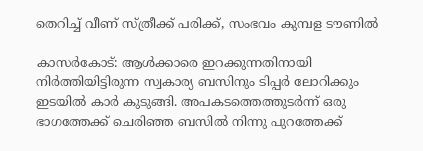തെറിച്ച് വീണ് സ്ത്രീക്ക് പരിക്ക്, സംഭവം കുമ്പള ടൗണില്‍

കാസര്‍കോട്: ആള്‍ക്കാരെ ഇറക്കുന്നതിനായി നിര്‍ത്തിയിട്ടിരുന്ന സ്വകാര്യ ബസിനും ടിപ്പര്‍ ലോറിക്കും ഇടയില്‍ കാര്‍ കുടുങ്ങി. അപകടത്തെത്തുടര്‍ന്ന് ഒരു ഭാഗത്തേക്ക് ചെരിഞ്ഞ ബസില്‍ നിന്നു പുറത്തേക്ക്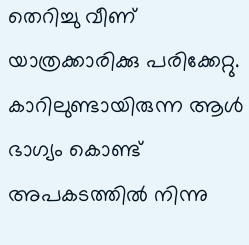തെറിച്ചു വീണ് യാത്രക്കാരിക്കു പരിക്കേറ്റു. കാറിലുണ്ടായിരുന്ന ആള്‍ ഭാഗ്യം കൊണ്ട് അപകടത്തില്‍ നിന്നു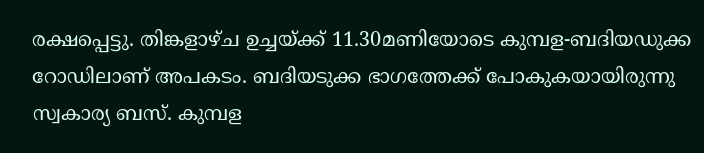രക്ഷപ്പെട്ടു. തിങ്കളാഴ്ച ഉച്ചയ്ക്ക് 11.30മണിയോടെ കുമ്പള-ബദിയഡുക്ക റോഡിലാണ് അപകടം. ബദിയടുക്ക ഭാഗത്തേക്ക് പോകുകയായിരുന്നു സ്വകാര്യ ബസ്. കുമ്പള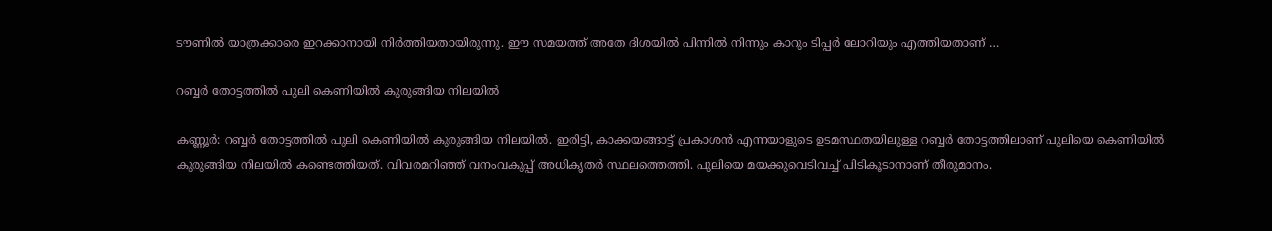ടൗണില്‍ യാത്രക്കാരെ ഇറക്കാനായി നിര്‍ത്തിയതായിരുന്നു. ഈ സമയത്ത് അതേ ദിശയില്‍ പിന്നില്‍ നിന്നും കാറും ടിപ്പര്‍ ലോറിയും എത്തിയതാണ് …

റബ്ബര്‍ തോട്ടത്തില്‍ പുലി കെണിയില്‍ കുരുങ്ങിയ നിലയില്‍

കണ്ണൂര്‍: റബ്ബര്‍ തോട്ടത്തില്‍ പുലി കെണിയില്‍ കുരുങ്ങിയ നിലയില്‍. ഇരിട്ടി, കാക്കയങ്ങാട്ട് പ്രകാശന്‍ എന്നയാളുടെ ഉടമസ്ഥതയിലുള്ള റബ്ബര്‍ തോട്ടത്തിലാണ് പുലിയെ കെണിയില്‍ കുരുങ്ങിയ നിലയില്‍ കണ്ടെത്തിയത്. വിവരമറിഞ്ഞ് വനംവകുപ്പ് അധികൃതര്‍ സ്ഥലത്തെത്തി. പുലിയെ മയക്കുവെടിവച്ച് പിടികൂടാനാണ് തീരുമാനം.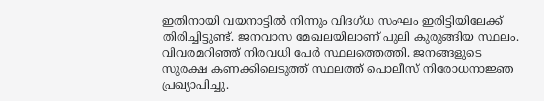ഇതിനായി വയനാട്ടില്‍ നിന്നും വിദഗ്ധ സംഘം ഇരിട്ടിയിലേക്ക് തിരിച്ചിട്ടുണ്ട്. ജനവാസ മേഖലയിലാണ് പുലി കുരുങ്ങിയ സ്ഥലം. വിവരമറിഞ്ഞ് നിരവധി പേര്‍ സ്ഥലത്തെത്തി. ജനങ്ങളുടെ സുരക്ഷ കണക്കിലെടുത്ത് സ്ഥലത്ത് പൊലീസ് നിരോധനാജ്ഞ പ്രഖ്യാപിച്ചു.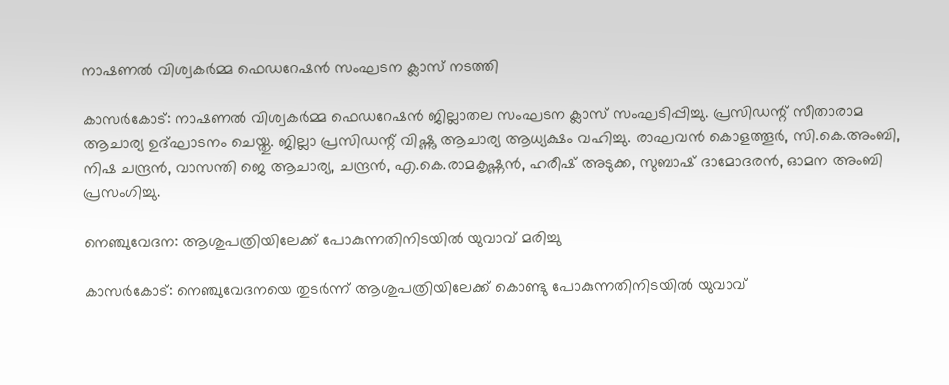നാഷണല്‍ വിശ്വകര്‍മ്മ ഫെഡറേഷന്‍ സംഘടന ക്ലാസ് നടത്തി

കാസര്‍കോട്: നാഷണല്‍ വിശ്വകര്‍മ്മ ഫെഡറേഷന്‍ ജില്ലാതല സംഘടന ക്ലാസ് സംഘടിപ്പിച്ചു. പ്രസിഡന്റ് സീതാരാമ ആചാര്യ ഉദ്ഘാടനം ചെയ്തു. ജില്ലാ പ്രസിഡന്റ് വിഷ്ണു ആചാര്യ ആധ്യക്ഷം വഹിച്ചു. രാഘവന്‍ കൊളത്തൂര്‍, സി.കെ.അംബി, നിഷ ചന്ദ്രന്‍, വാസന്തി ജെ ആചാര്യ, ചന്ദ്രന്‍, എ.കെ.രാമകൃഷ്ണന്‍, ഹരീഷ് അടുക്ക, സുബാഷ് ദാമോദരന്‍, ഓമന അംബി പ്രസംഗിച്ചു.

നെഞ്ചുവേദന: ആശുപത്രിയിലേക്ക് പോകുന്നതിനിടയില്‍ യുവാവ് മരിച്ചു

കാസര്‍കോട്: നെഞ്ചുവേദനയെ തുടര്‍ന്ന് ആശുപത്രിയിലേക്ക് കൊണ്ടു പോകുന്നതിനിടയില്‍ യുവാവ്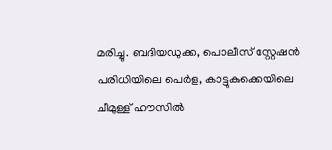മരിച്ചു. ബദിയഡുക്ക, പൊലീസ് സ്റ്റേഷന്‍ പരിധിയിലെ പെര്‍ള, കാട്ടുകുക്കെയിലെ ചീമുള്ള് ഹൗസില്‍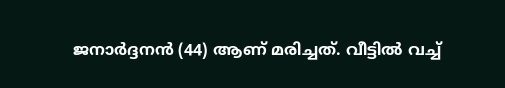ജനാര്‍ദ്ദനന്‍ (44) ആണ് മരിച്ചത്. വീട്ടില്‍ വച്ച്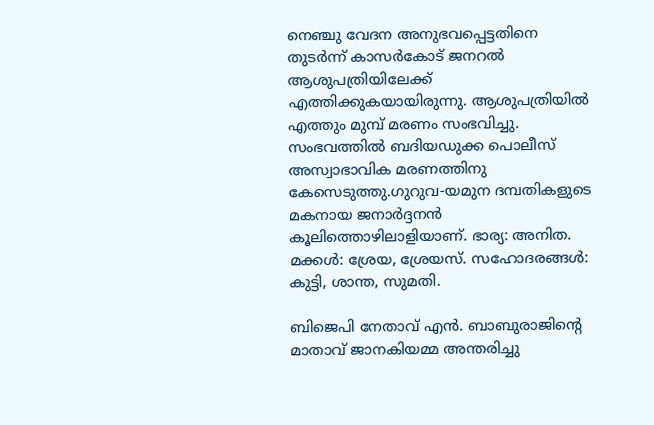നെഞ്ചു വേദന അനുഭവപ്പെട്ടതിനെ തുടര്‍ന്ന് കാസര്‍കോട് ജനറല്‍ ആശുപത്രിയിലേക്ക് എത്തിക്കുകയായിരുന്നു. ആശുപത്രിയില്‍ എത്തും മുമ്പ് മരണം സംഭവിച്ചു. സംഭവത്തില്‍ ബദിയഡുക്ക പൊലീസ് അസ്വാഭാവിക മരണത്തിനു കേസെടുത്തു.ഗുറുവ-യമുന ദമ്പതികളുടെ മകനായ ജനാര്‍ദ്ദനന്‍ കൂലിത്തൊഴിലാളിയാണ്. ഭാര്യ: അനിത. മക്കള്‍: ശ്രേയ, ശ്രേയസ്. സഹോദരങ്ങള്‍: കുട്ടി, ശാന്ത, സുമതി.

ബിജെപി നേതാവ് എന്‍. ബാബുരാജിന്റെ മാതാവ് ജാനകിയമ്മ അന്തരിച്ചു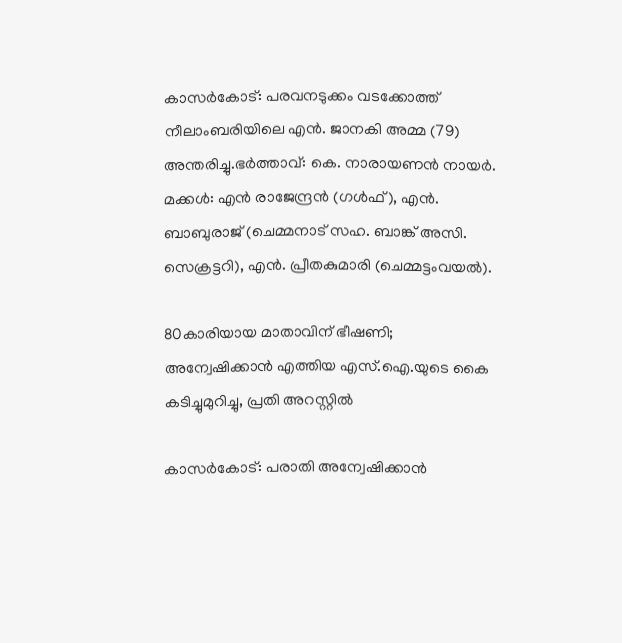കാസര്‍കോട്: പരവനടുക്കം വടക്കോത്ത് നീലാംബരിയിലെ എന്‍. ജാനകി അമ്മ (79) അന്തരിച്ചു.ഭര്‍ത്താവ്: കെ. നാരായണന്‍ നായര്‍. മക്കള്‍: എന്‍ രാജേന്ദ്രന്‍ (ഗള്‍ഫ്), എന്‍. ബാബുരാജ് (ചെമ്മനാട് സഹ. ബാങ്ക് അസി. സെക്രട്ടറി), എന്‍. പ്രീതകുമാരി (ചെമ്മട്ടംവയല്‍).

80കാരിയായ മാതാവിന് ഭീഷണി; അന്വേഷിക്കാന്‍ എത്തിയ എസ്.ഐ.യുടെ കൈ കടിച്ചുമുറിച്ചു, പ്രതി അറസ്റ്റില്‍

കാസര്‍കോട്: പരാതി അന്വേഷിക്കാന്‍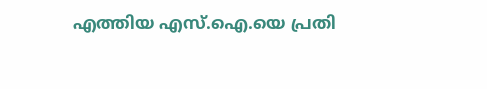എത്തിയ എസ്.ഐ.യെ പ്രതി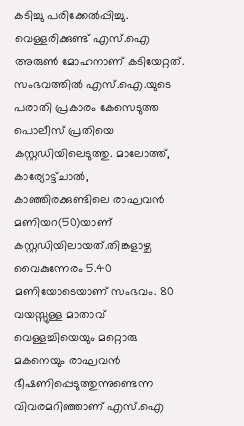കടിച്ചു പരിക്കേല്‍പ്പിച്ചു. വെള്ളരിക്കുണ്ട് എസ്.ഐ അരുണ്‍ മോഹനാണ് കടിയേറ്റത്. സംഭവത്തില്‍ എസ്.ഐ.യുടെ പരാതി പ്രകാരം കേസെടുത്ത പൊലീസ് പ്രതിയെ കസ്റ്റഡിയിലെടുത്തു. മാലോത്ത്, കാര്യോട്ട്ചാല്‍, കാഞ്ഞിരക്കുണ്ടിലെ രാഘവന്‍ മണിയറ(50)യാണ് കസ്റ്റഡിയിലായത്.തിങ്കളാഴ്ച വൈകുന്നേരം 5.40 മണിയോടെയാണ് സംഭവം. 80 വയസ്സുള്ള മാതാവ് വെള്ളച്ചിയെയും മറ്റൊരു മകനെയും രാഘവന്‍ ഭീഷണിപ്പെടുത്തുന്നുണ്ടെന്ന വിവരമറിഞ്ഞാണ് എസ്.ഐ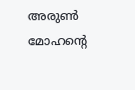അരുണ്‍ മോഹന്റെ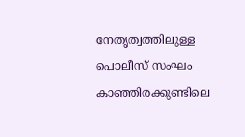നേതൃത്വത്തിലുള്ള പൊലീസ് സംഘം കാഞ്ഞിരക്കുണ്ടിലെ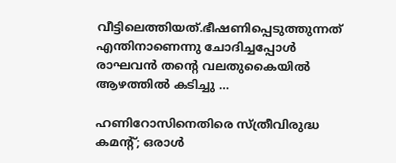വീട്ടിലെത്തിയത്.ഭീഷണിപ്പെടുത്തുന്നത് എന്തിനാണെന്നു ചോദിച്ചപ്പോള്‍ രാഘവന്‍ തന്റെ വലതുകൈയില്‍ ആഴത്തില്‍ കടിച്ചു …

ഹണിറോസിനെതിരെ സ്ത്രീവിരുദ്ധ കമന്റ്; ഒരാള്‍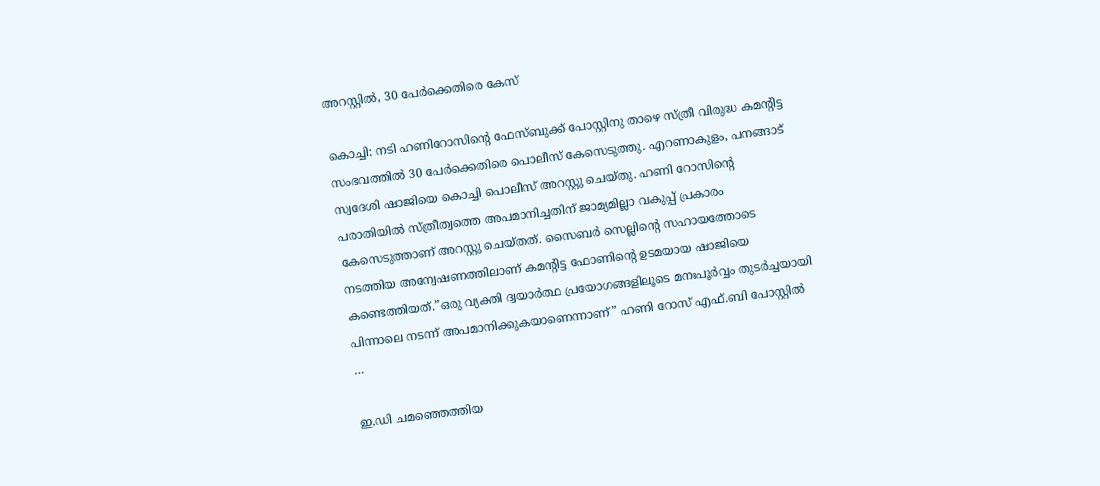അറസ്റ്റില്‍, 30 പേര്‍ക്കെതിരെ കേസ്

കൊച്ചി: നടി ഹണിറോസിന്റെ ഫേസ്ബുക്ക് പോസ്റ്റിനു താഴെ സ്ത്രീ വിരുദ്ധ കമന്റിട്ട സംഭവത്തില്‍ 30 പേര്‍ക്കെതിരെ പൊലീസ് കേസെടുത്തു. എറണാകുളം, പനങ്ങാട് സ്വദേശി ഷാജിയെ കൊച്ചി പൊലീസ് അറസ്റ്റു ചെയ്തു. ഹണി റോസിന്റെ പരാതിയില്‍ സ്ത്രീത്വത്തെ അപമാനിച്ചതിന് ജാമ്യമില്ലാ വകുപ്പ് പ്രകാരം കേസെടുത്താണ് അറസ്റ്റു ചെയ്തത്. സൈബര്‍ സെല്ലിന്റെ സഹായത്തോടെ നടത്തിയ അന്വേഷണത്തിലാണ് കമന്റിട്ട ഫോണിന്റെ ഉടമയായ ഷാജിയെ കണ്ടെത്തിയത്.”ഒരു വ്യക്തി ദ്വയാര്‍ത്ഥ പ്രയോഗങ്ങളിലൂടെ മനഃപൂര്‍വ്വം തുടര്‍ച്ചയായി പിന്നാലെ നടന്ന് അപമാനിക്കുകയാണെന്നാണ്” ഹണി റോസ് എഫ്.ബി പോസ്റ്റില്‍ …

ഇ.ഡി ചമഞ്ഞെത്തിയ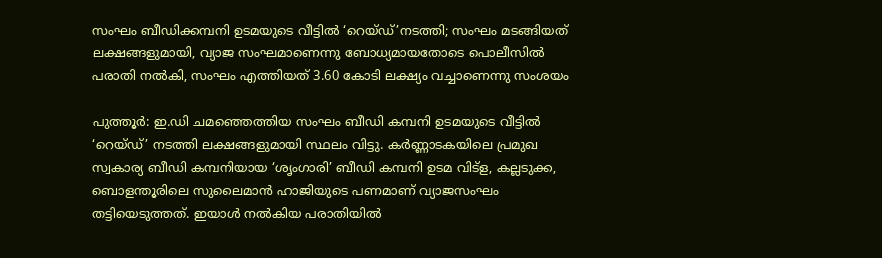സംഘം ബീഡിക്കമ്പനി ഉടമയുടെ വീട്ടില്‍ ‘റെയ്ഡ്’നടത്തി; സംഘം മടങ്ങിയത് ലക്ഷങ്ങളുമായി, വ്യാജ സംഘമാണെന്നു ബോധ്യമായതോടെ പൊലീസില്‍ പരാതി നല്‍കി, സംഘം എത്തിയത് 3.60 കോടി ലക്ഷ്യം വച്ചാണെന്നു സംശയം

പുത്തൂര്‍: ഇ.ഡി ചമഞ്ഞെത്തിയ സംഘം ബീഡി കമ്പനി ഉടമയുടെ വീട്ടില്‍ ‘റെയ്ഡ്’ നടത്തി ലക്ഷങ്ങളുമായി സ്ഥലം വിട്ടു. കര്‍ണ്ണാടകയിലെ പ്രമുഖ സ്വകാര്യ ബീഡി കമ്പനിയായ ‘ശൃംഗാരി’ ബീഡി കമ്പനി ഉടമ വിട്‌ള, കല്ലടുക്ക, ബൊളന്തൂരിലെ സുലൈമാന്‍ ഹാജിയുടെ പണമാണ് വ്യാജസംഘം തട്ടിയെടുത്തത്. ഇയാള്‍ നല്‍കിയ പരാതിയില്‍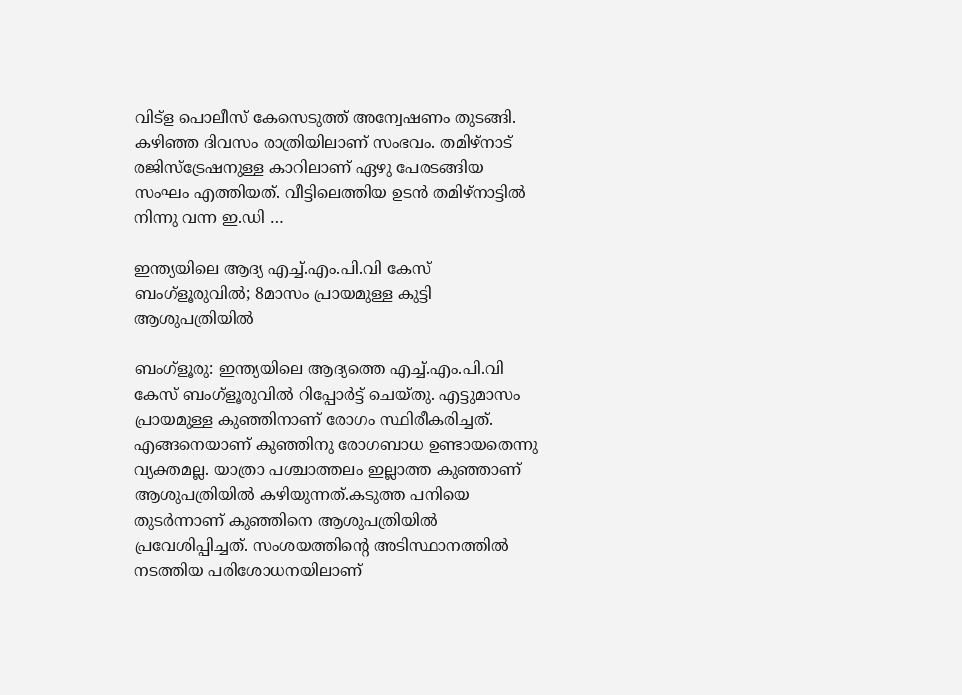വിട്‌ള പൊലീസ് കേസെടുത്ത് അന്വേഷണം തുടങ്ങി. കഴിഞ്ഞ ദിവസം രാത്രിയിലാണ് സംഭവം. തമിഴ്‌നാട് രജിസ്‌ട്രേഷനുള്ള കാറിലാണ് ഏഴു പേരടങ്ങിയ സംഘം എത്തിയത്. വീട്ടിലെത്തിയ ഉടന്‍ തമിഴ്‌നാട്ടില്‍ നിന്നു വന്ന ഇ.ഡി …

ഇന്ത്യയിലെ ആദ്യ എച്ച്.എം.പി.വി കേസ് ബംഗ്‌ളൂരുവില്‍; 8മാസം പ്രായമുള്ള കുട്ടി ആശുപത്രിയില്‍

ബംഗ്‌ളൂരു: ഇന്ത്യയിലെ ആദ്യത്തെ എച്ച്.എം.പി.വി കേസ് ബംഗ്‌ളൂരുവില്‍ റിപ്പോര്‍ട്ട് ചെയ്തു. എട്ടുമാസം പ്രായമുള്ള കുഞ്ഞിനാണ് രോഗം സ്ഥിരീകരിച്ചത്. എങ്ങനെയാണ് കുഞ്ഞിനു രോഗബാധ ഉണ്ടായതെന്നു വ്യക്തമല്ല. യാത്രാ പശ്ചാത്തലം ഇല്ലാത്ത കുഞ്ഞാണ് ആശുപത്രിയില്‍ കഴിയുന്നത്.കടുത്ത പനിയെ തുടര്‍ന്നാണ് കുഞ്ഞിനെ ആശുപത്രിയില്‍ പ്രവേശിപ്പിച്ചത്. സംശയത്തിന്റെ അടിസ്ഥാനത്തില്‍ നടത്തിയ പരിശോധനയിലാണ്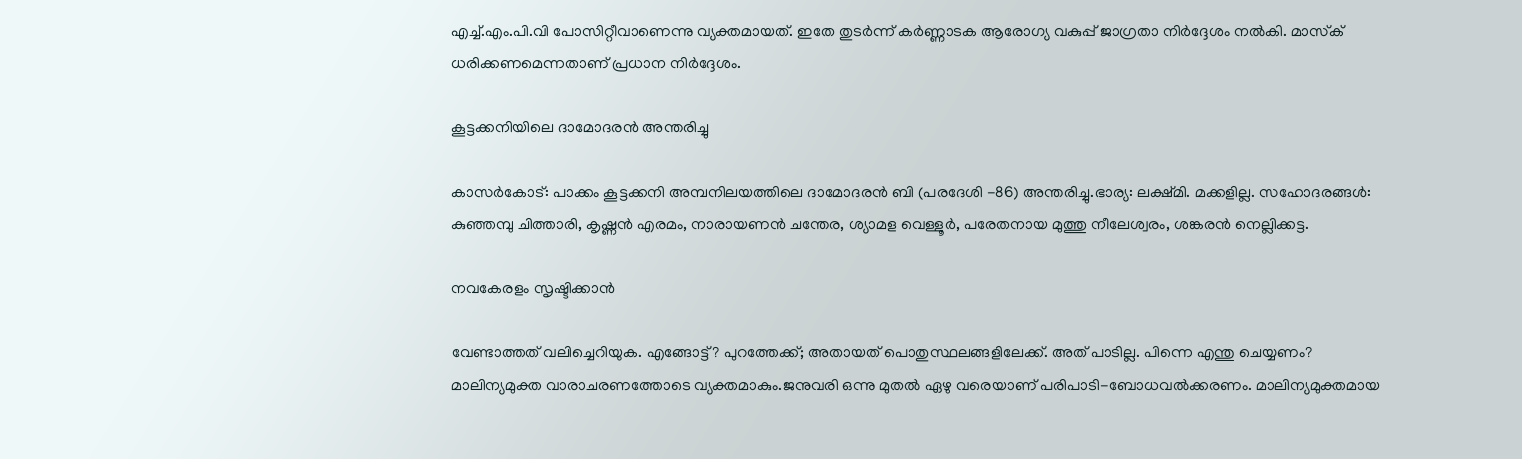എച്ച്.എം.പി.വി പോസിറ്റീവാണെന്നു വ്യക്തമായത്. ഇതേ തുടര്‍ന്ന് കര്‍ണ്ണാടക ആരോഗ്യ വകുപ്പ് ജാഗ്രതാ നിര്‍ദ്ദേശം നല്‍കി. മാസ്‌ക് ധരിക്കണമെന്നതാണ് പ്രധാന നിര്‍ദ്ദേശം.

കൂട്ടക്കനിയിലെ ദാമോദരന്‍ അന്തരിച്ചു

കാസര്‍കോട്: പാക്കം കൂട്ടക്കനി അമ്പനിലയത്തിലെ ദാമോദരന്‍ ബി (പരദേശി -86) അന്തരിച്ചു.ഭാര്യ: ലക്ഷ്മി. മക്കളില്ല. സഹോദരങ്ങള്‍: കുഞ്ഞമ്പു ചിത്താരി, കൃഷ്ണന്‍ എരമം, നാരായണന്‍ ചന്തേര, ശ്യാമള വെള്ളൂര്‍, പരേതനായ മുത്തു നീലേശ്വരം, ശങ്കരന്‍ നെല്ലിക്കട്ട.

നവകേരളം സൃഷ്ടിക്കാന്‍

വേണ്ടാത്തത് വലിച്ചെറിയുക. എങ്ങോട്ട്? പുറത്തേക്ക്; അതായത് പൊതുസ്ഥലങ്ങളിലേക്ക്. അത് പാടില്ല. പിന്നെ എന്തു ചെയ്യണം? മാലിന്യമുക്ത വാരാചരണത്തോടെ വ്യക്തമാകും.ജനുവരി ഒന്നു മുതല്‍ ഏഴു വരെയാണ് പരിപാടി-ബോധവല്‍ക്കരണം. മാലിന്യമുക്തമായ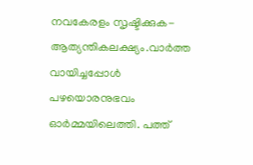നവകേരളം സൃഷ്ടിക്കുക-ആത്യന്തികലക്ഷ്യം.വാര്‍ത്ത വായിച്ചപ്പോള്‍ പഴയൊരനുഭവം ഓര്‍മ്മയിലെത്തി. പത്ത്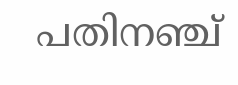പതിനഞ്ച്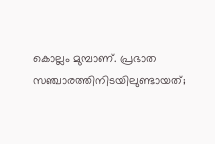കൊല്ലം മുമ്പാണ്. പ്രഭാത സഞ്ചാരത്തിനിടയിലുണ്ടായത്;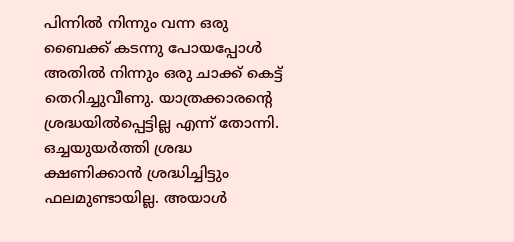പിന്നില്‍ നിന്നും വന്ന ഒരു ബൈക്ക് കടന്നു പോയപ്പോള്‍ അതില്‍ നിന്നും ഒരു ചാക്ക് കെട്ട് തെറിച്ചുവീണു. യാത്രക്കാരന്റെ ശ്രദ്ധയില്‍പ്പെട്ടില്ല എന്ന് തോന്നി. ഒച്ചയുയര്‍ത്തി ശ്രദ്ധ ക്ഷണിക്കാന്‍ ശ്രദ്ധിച്ചിട്ടും ഫലമുണ്ടായില്ല. അയാള്‍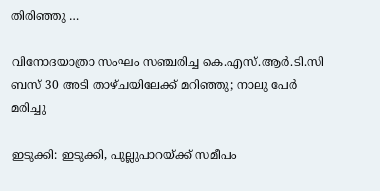തിരിഞ്ഞു …

വിനോദയാത്രാ സംഘം സഞ്ചരിച്ച കെ.എസ്.ആര്‍.ടി.സി ബസ് 30 അടി താഴ്ചയിലേക്ക് മറിഞ്ഞു; നാലു പേര്‍ മരിച്ചു

ഇടുക്കി: ഇടുക്കി, പുല്ലുപാറയ്ക്ക് സമീപം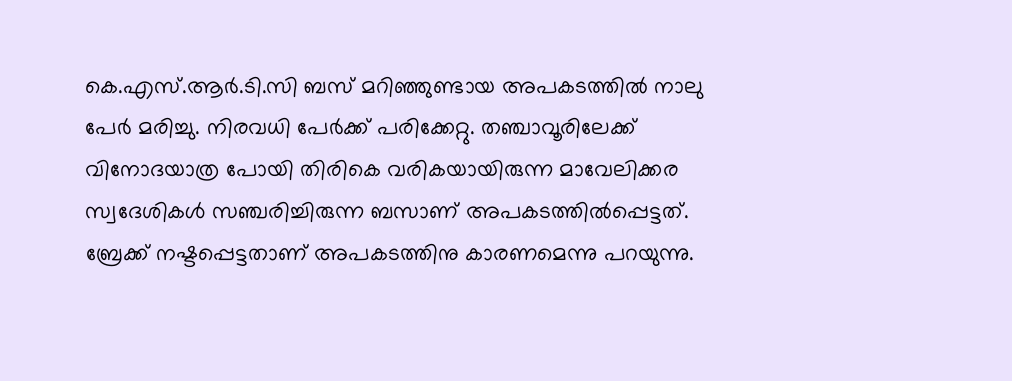കെ.എസ്.ആര്‍.ടി.സി ബസ് മറിഞ്ഞുണ്ടായ അപകടത്തില്‍ നാലു പേര്‍ മരിച്ചു. നിരവധി പേര്‍ക്ക് പരിക്കേറ്റു. തഞ്ചാവൂരിലേക്ക് വിനോദയാത്ര പോയി തിരികെ വരികയായിരുന്ന മാവേലിക്കര സ്വദേശികള്‍ സഞ്ചരിച്ചിരുന്ന ബസാണ് അപകടത്തില്‍പ്പെട്ടത്. ബ്രേക്ക് നഷ്ടപ്പെട്ടതാണ് അപകടത്തിനു കാരണമെന്നു പറയുന്നു.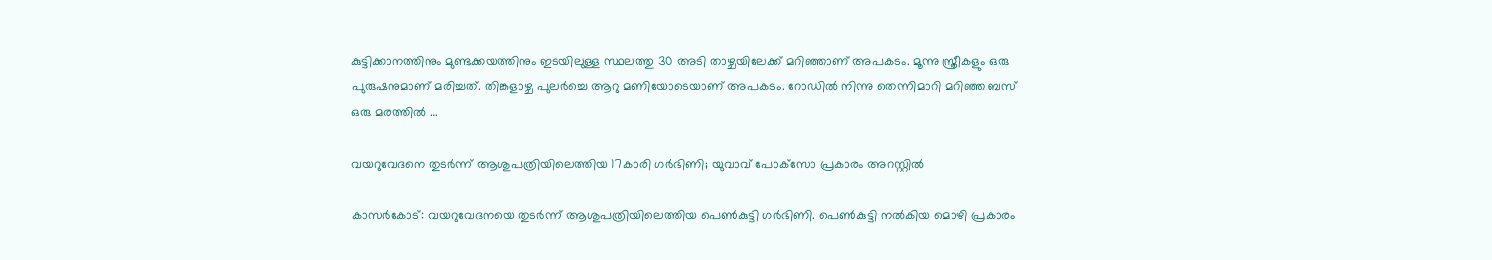കുട്ടിക്കാനത്തിനും മുണ്ടക്കയത്തിനും ഇടയിലുള്ള സ്ഥലത്തു 30 അടി താഴ്ചയിലേക്ക് മറിഞ്ഞാണ് അപകടം. മൂന്നു സ്ത്രീകളും ഒരു പുരുഷനുമാണ് മരിച്ചത്. തിങ്കളാഴ്ച പുലര്‍ച്ചെ ആറു മണിയോടെയാണ് അപകടം. റോഡില്‍ നിന്നു തെന്നിമാറി മറിഞ്ഞ ബസ് ഒരു മരത്തില്‍ …

വയറുവേദനെ തുടര്‍ന്ന് ആശുപത്രിയിലെത്തിയ 17കാരി ഗര്‍ഭിണി; യുവാവ് പോക്‌സോ പ്രകാരം അറസ്റ്റില്‍

കാസര്‍കോട്: വയറുവേദനയെ തുടര്‍ന്ന് ആശുപത്രിയിലെത്തിയ പെണ്‍കുട്ടി ഗര്‍ഭിണി. പെണ്‍കുട്ടി നല്‍കിയ മൊഴി പ്രകാരം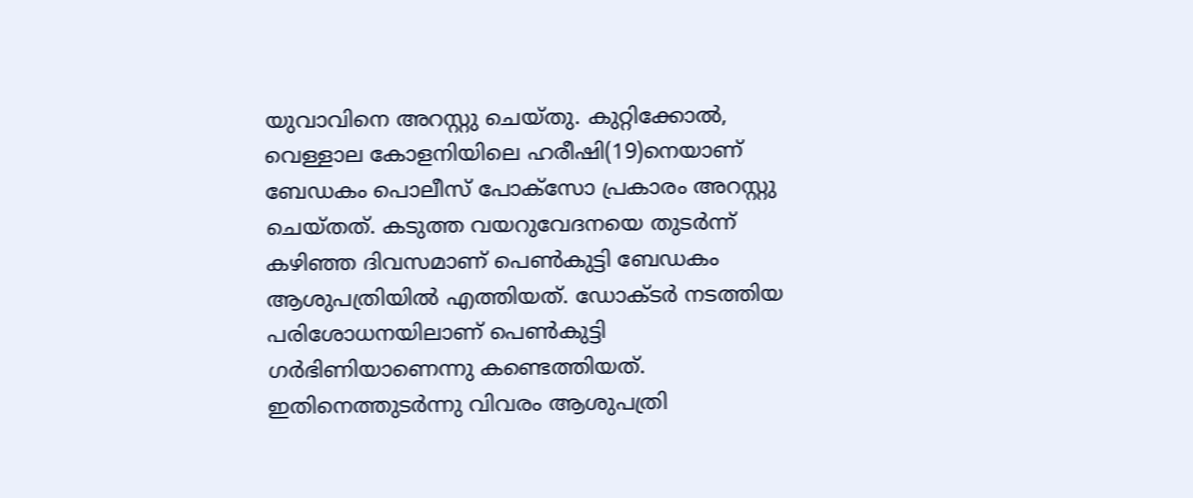യുവാവിനെ അറസ്റ്റു ചെയ്തു. കുറ്റിക്കോല്‍, വെള്ളാല കോളനിയിലെ ഹരീഷി(19)നെയാണ് ബേഡകം പൊലീസ് പോക്‌സോ പ്രകാരം അറസ്റ്റു ചെയ്തത്. കടുത്ത വയറുവേദനയെ തുടര്‍ന്ന് കഴിഞ്ഞ ദിവസമാണ് പെണ്‍കുട്ടി ബേഡകം ആശുപത്രിയില്‍ എത്തിയത്. ഡോക്ടര്‍ നടത്തിയ പരിശോധനയിലാണ് പെണ്‍കുട്ടി ഗര്‍ഭിണിയാണെന്നു കണ്ടെത്തിയത്. ഇതിനെത്തുടര്‍ന്നു വിവരം ആശുപത്രി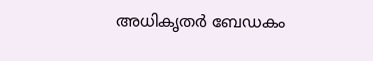അധികൃതര്‍ ബേഡകം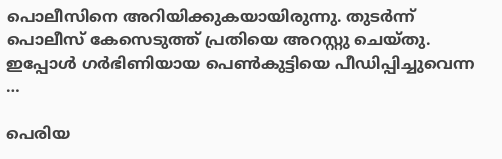പൊലീസിനെ അറിയിക്കുകയായിരുന്നു. തുടര്‍ന്ന് പൊലീസ് കേസെടുത്ത് പ്രതിയെ അറസ്റ്റു ചെയ്തു. ഇപ്പോള്‍ ഗര്‍ഭിണിയായ പെണ്‍കുട്ടിയെ പീഡിപ്പിച്ചുവെന്ന …

പെരിയ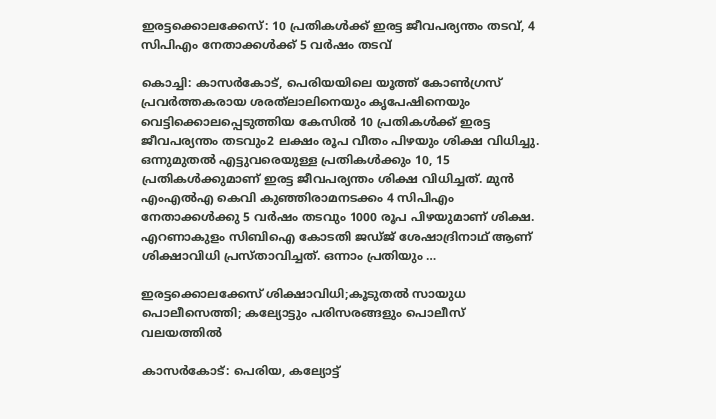ഇരട്ടക്കൊലക്കേസ്: 10 പ്രതികള്‍ക്ക് ഇരട്ട ജീവപര്യന്തം തടവ്, 4 സിപിഎം നേതാക്കള്‍ക്ക് 5 വര്‍ഷം തടവ്

കൊച്ചി: കാസര്‍കോട്, പെരിയയിലെ യൂത്ത് കോണ്‍ഗ്രസ് പ്രവര്‍ത്തകരായ ശരത്‌ലാലിനെയും കൃപേഷിനെയും വെട്ടിക്കൊലപ്പെടുത്തിയ കേസില്‍ 10 പ്രതികള്‍ക്ക് ഇരട്ട ജീവപര്യന്തം തടവും2 ലക്ഷം രൂപ വീതം പിഴയും ശിക്ഷ വിധിച്ചു. ഒന്നുമുതല്‍ എട്ടുവരെയുള്ള പ്രതികള്‍ക്കും 10, 15 പ്രതികള്‍ക്കുമാണ് ഇരട്ട ജീവപര്യന്തം ശിക്ഷ വിധിച്ചത്. മുന്‍ എംഎല്‍എ കെവി കുഞ്ഞിരാമനടക്കം 4 സിപിഎം നേതാക്കള്‍ക്കു 5 വര്‍ഷം തടവും 1000 രൂപ പിഴയുമാണ് ശിക്ഷ. എറണാകുളം സിബിഐ കോടതി ജഡ്ജ് ശേഷാദ്രിനാഥ് ആണ് ശിക്ഷാവിധി പ്രസ്താവിച്ചത്. ഒന്നാം പ്രതിയും …

ഇരട്ടക്കൊലക്കേസ് ശിക്ഷാവിധി;കൂടുതല്‍ സായുധ പൊലീസെത്തി; കല്യോട്ടും പരിസരങ്ങളും പൊലീസ് വലയത്തില്‍

കാസര്‍കോട്: പെരിയ, കല്യോട്ട്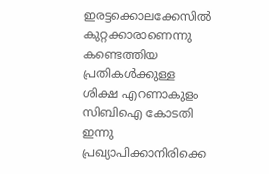ഇരട്ടക്കൊലക്കേസില്‍ കുറ്റക്കാരാണെന്നു കണ്ടെത്തിയ പ്രതികള്‍ക്കുള്ള ശിക്ഷ എറണാകുളം സിബിഐ കോടതി ഇന്നു പ്രഖ്യാപിക്കാനിരിക്കെ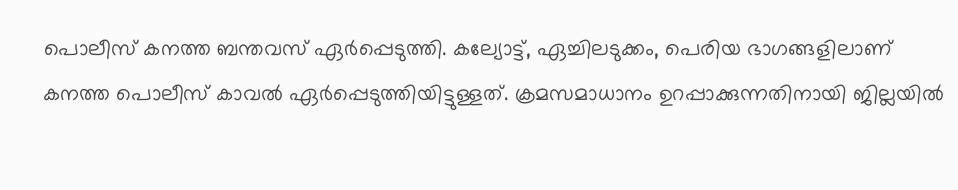പൊലീസ് കനത്ത ബന്തവസ് ഏര്‍പ്പെടുത്തി. കല്യോട്ട്, ഏച്ചിലടുക്കം, പെരിയ ഭാഗങ്ങളിലാണ് കനത്ത പൊലീസ് കാവല്‍ ഏര്‍പ്പെടുത്തിയിട്ടുള്ളത്. ക്രമസമാധാനം ഉറപ്പാക്കുന്നതിനായി ജില്ലയില്‍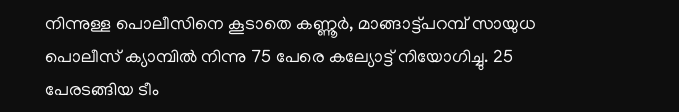നിന്നുള്ള പൊലീസിനെ കൂടാതെ കണ്ണൂര്‍, മാങ്ങാട്ട്പറമ്പ് സായുധ പൊലീസ് ക്യാമ്പില്‍ നിന്നു 75 പേരെ കല്യോട്ട് നിയോഗിച്ചു. 25 പേരടങ്ങിയ ടീം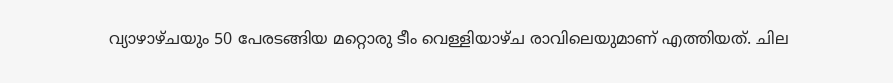വ്യാഴാഴ്ചയും 50 പേരടങ്ങിയ മറ്റൊരു ടീം വെള്ളിയാഴ്ച രാവിലെയുമാണ് എത്തിയത്. ചില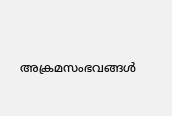അക്രമസംഭവങ്ങള്‍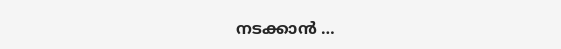നടക്കാന്‍ …